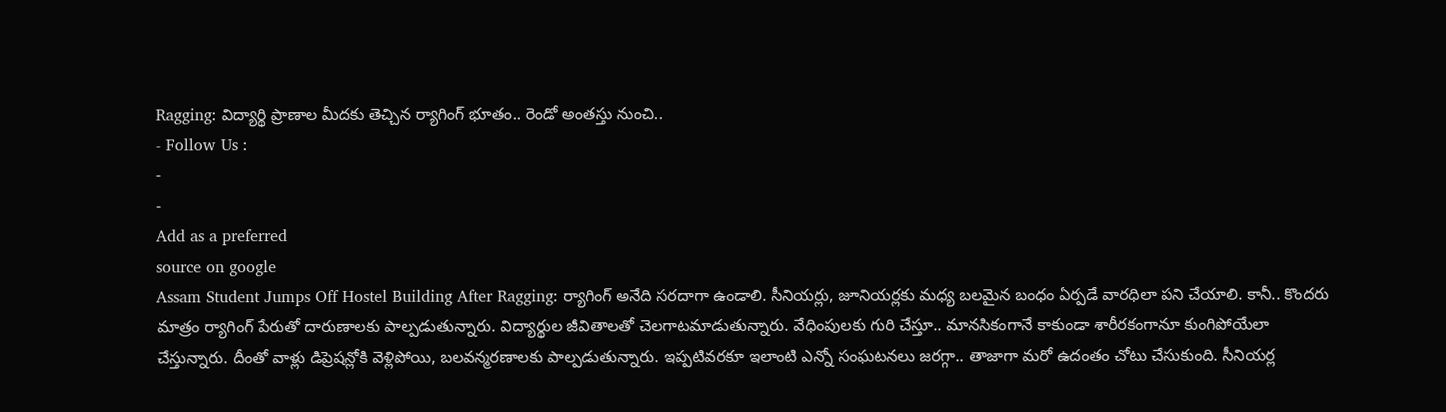Ragging: విద్యార్థి ప్రాణాల మీదకు తెచ్చిన ర్యాగింగ్ భూతం.. రెండో అంతస్తు నుంచి..
- Follow Us :
-
-
Add as a preferred
source on google
Assam Student Jumps Off Hostel Building After Ragging: ర్యాగింగ్ అనేది సరదాగా ఉండాలి. సీనియర్లు, జూనియర్లకు మధ్య బలమైన బంధం ఏర్పడే వారధిలా పని చేయాలి. కానీ.. కొందరు మాత్రం ర్యాగింగ్ పేరుతో దారుణాలకు పాల్పడుతున్నారు. విద్యార్థుల జీవితాలతో చెలగాటమాడుతున్నారు. వేధింపులకు గురి చేస్తూ.. మానసికంగానే కాకుండా శారీరకంగానూ కుంగిపోయేలా చేస్తున్నారు. దీంతో వాళ్లు డిప్రెషన్లోకి వెళ్లిపోయి, బలవన్మరణాలకు పాల్పడుతున్నారు. ఇప్పటివరకూ ఇలాంటి ఎన్నో సంఘటనలు జరగ్గా.. తాజాగా మరో ఉదంతం చోటు చేసుకుంది. సీనియర్ల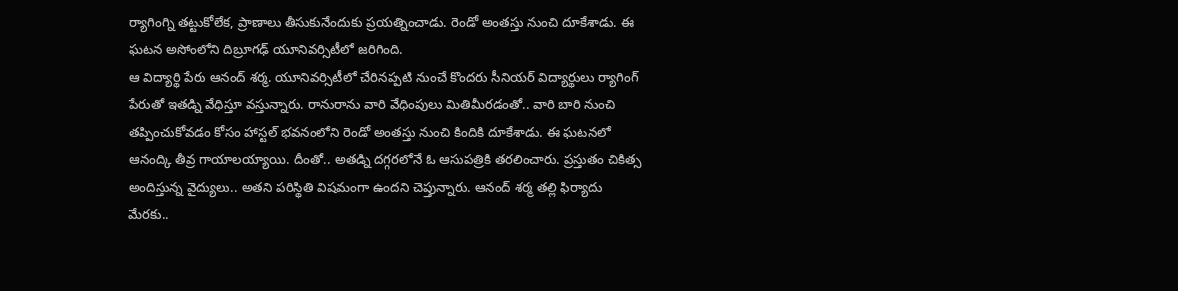ర్యాగింగ్ని తట్టుకోలేక, ప్రాణాలు తీసుకునేందుకు ప్రయత్నించాడు. రెండో అంతస్తు నుంచి దూకేశాడు. ఈ ఘటన అసోంలోని దిబ్రూగఢ్ యూనివర్సిటీలో జరిగింది.
ఆ విద్యార్థి పేరు ఆనంద్ శర్మ. యూనివర్సిటీలో చేరినప్పటి నుంచే కొందరు సీనియర్ విద్యార్థులు ర్యాగింగ్ పేరుతో ఇతడ్ని వేధిస్తూ వస్తున్నారు. రానురాను వారి వేధింపులు మితిమీరడంతో.. వారి బారి నుంచి తప్పించుకోవడం కోసం హాస్టల్ భవనంలోని రెండో అంతస్తు నుంచి కిందికి దూకేశాడు. ఈ ఘటనలో ఆనంద్కి తీవ్ర గాయాలయ్యాయి. దీంతో.. అతడ్ని దగ్గరలోనే ఓ ఆసుపత్రికి తరలించారు. ప్రస్తుతం చికిత్స అందిస్తున్న వైద్యులు.. అతని పరిస్థితి విషమంగా ఉందని చెప్తున్నారు. ఆనంద్ శర్మ తల్లి ఫిర్యాదు మేరకు..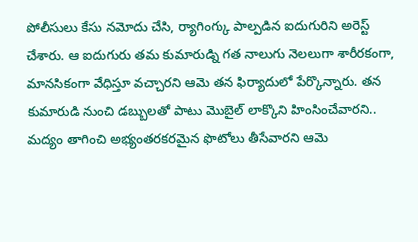పోలీసులు కేసు నమోదు చేసి, ర్యాగింగ్కు పాల్పడిన ఐదుగురిని అరెస్ట్ చేశారు. ఆ ఐదుగురు తమ కుమారుడ్ని గత నాలుగు నెలలుగా శారీరకంగా, మానసికంగా వేధిస్తూ వచ్చారని ఆమె తన ఫిర్యాదులో పేర్కొన్నారు. తన కుమారుడి నుంచి డబ్బులతో పాటు మొబైల్ లాక్కొని హింసించేవారని.. మద్యం తాగించి అభ్యంతరకరమైన ఫొటోలు తీసేవారని ఆమె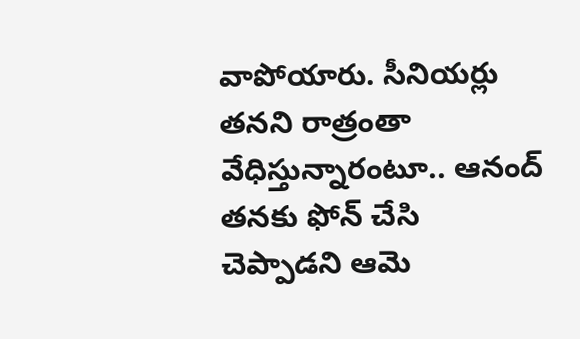వాపోయారు. సీనియర్లు తనని రాత్రంతా వేధిస్తున్నారంటూ.. ఆనంద్ తనకు ఫోన్ చేసి చెప్పాడని ఆమె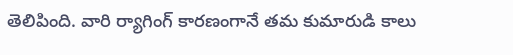తెలిపింది. వారి ర్యాగింగ్ కారణంగానే తమ కుమారుడి కాలు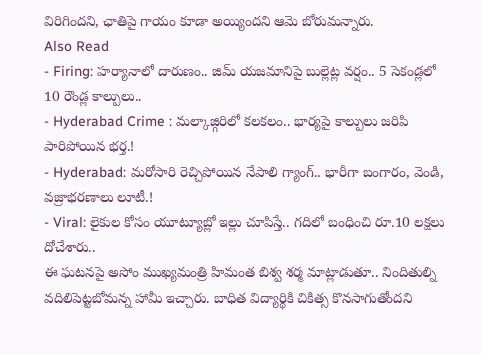విరిగిందని, ఛాతిపై గాయం కూడా అయ్యిందని ఆమె బోరుమన్నారు.
Also Read
- Firing: హర్యానాలో దారుణం.. జిమ్ యజమానిపై బుల్లెట్ల వర్షం.. 5 సెకండ్లలో 10 రౌండ్ల కాల్పులు..
- Hyderabad Crime : మల్కాజ్గిరిలో కలకలం.. భార్యపై కాల్పులు జరిపి పారిపోయిన భర్త.!
- Hyderabad: మరోసారి రెచ్చిపోయిన నేపాలి గ్యాంగ్.. భారీగా బంగారం, వెండి, వజ్రాభరణాలు లూటీ.!
- Viral: లైకుల కోసం యూట్యూబ్లో ఇల్లు చూపిస్తే.. గదిలో బంధించి రూ.10 లక్షలు దోచేశారు..
ఈ ఘటనపై అసోం ముఖ్యమంత్రి హిమంత బిశ్వ శర్మ మాట్లాడుతూ.. నిందితుల్ని వదిలిపెట్టబోమన్న హామీ ఇచ్చారు. బాధిత విద్యార్థికి చికిత్స కొనసాగుతోందని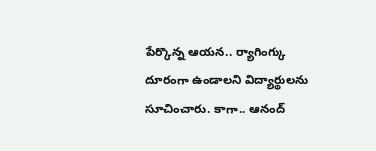పేర్కొన్న ఆయన.. ర్యాగింగ్కు దూరంగా ఉండాలని విద్యార్థులను సూచించారు. కాగా.. ఆనంద్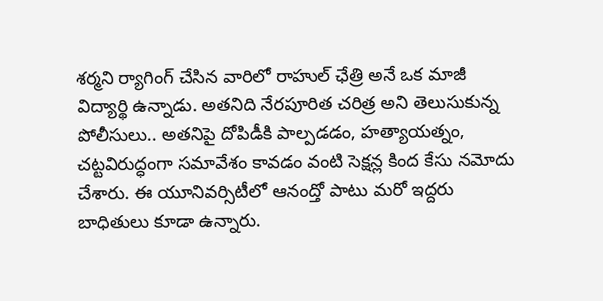శర్మని ర్యాగింగ్ చేసిన వారిలో రాహుల్ ఛేత్రి అనే ఒక మాజీ విద్యార్థి ఉన్నాడు. అతనిది నేరపూరిత చరిత్ర అని తెలుసుకున్న పోలీసులు.. అతనిపై దోపిడీకి పాల్పడడం, హత్యాయత్నం, చట్టవిరుద్ధంగా సమావేశం కావడం వంటి సెక్షన్ల కింద కేసు నమోదు చేశారు. ఈ యూనివర్సిటీలో ఆనంద్తో పాటు మరో ఇద్దరు బాధితులు కూడా ఉన్నారు.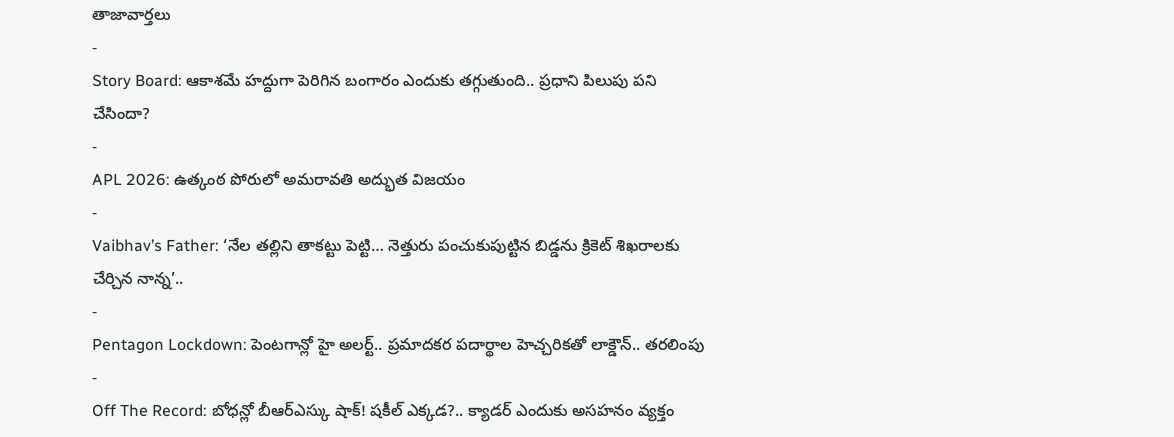తాజావార్తలు
-
Story Board: ఆకాశమే హద్దుగా పెరిగిన బంగారం ఎందుకు తగ్గుతుంది.. ప్రధాని పిలుపు పని చేసిందా?
-
APL 2026: ఉత్కంఠ పోరులో అమరావతి అద్భుత విజయం
-
Vaibhav’s Father: ‘నేల తల్లిని తాకట్టు పెట్టి… నెత్తురు పంచుకుపుట్టిన బిడ్డను క్రికెట్ శిఖరాలకు చేర్చిన నాన్న’..
-
Pentagon Lockdown: పెంటగాన్లో హై అలర్ట్.. ప్రమాదకర పదార్థాల హెచ్చరికతో లాక్డౌన్.. తరలింపు
-
Off The Record: బోధన్లో బీఆర్ఎస్కు షాక్! షకీల్ ఎక్కడ?.. క్యాడర్ ఎందుకు అసహనం వ్యక్తం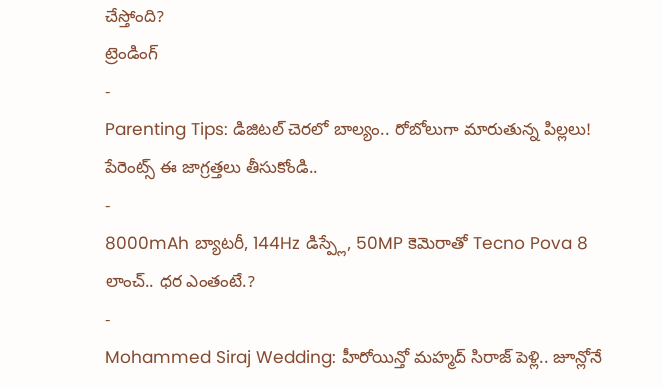చేస్తోంది?
ట్రెండింగ్
-
Parenting Tips: డిజిటల్ చెరలో బాల్యం.. రోబోలుగా మారుతున్న పిల్లలు! పేరెంట్స్ ఈ జాగ్రత్తలు తీసుకోండి..
-
8000mAh బ్యాటరీ, 144Hz డిస్ప్లే, 50MP కెమెరాతో Tecno Pova 8 లాంచ్.. ధర ఎంతంటే.?
-
Mohammed Siraj Wedding: హీరోయిన్తో మహ్మద్ సిరాజ్ పెళ్లి.. జూన్లోనే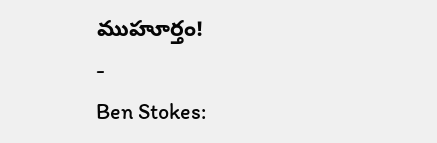ముహూర్తం!
-
Ben Stokes: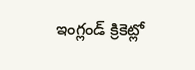ఇంగ్లండ్ క్రికెట్లో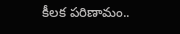కీలక పరిణామం..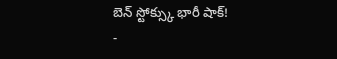బెన్ స్టోక్స్కు భారీ షాక్!
-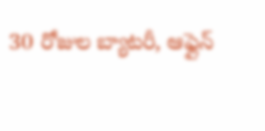30 రోజుల బ్యాటరీ, ఆఫ్లైన్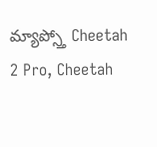మ్యాప్స్తో Cheetah 2 Pro, Cheetah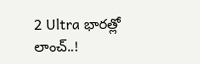2 Ultra భారత్లో లాంచ్..!